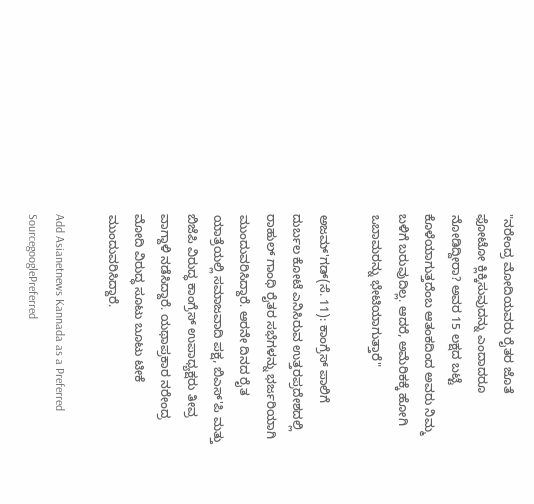"ನರೇಂದ್ರ ಮೋದಿಯವರು ರೈತರ ಜೊತೆ ಫೋಟೋ ಕ್ಲಿಕ್ಕಿಸುವುದನ್ನು ಎಂದಾದರೂ ನೋಡಿದ್ದೀರಾ? ಅವರ 15 ಲಕ್ಷದ ಬಟ್ಟೆ ಕೊಳೆಯಾಗುತ್ತದೆಂಬ ಆತಂಕದಿಂದ ಅವರು ನಿಮ್ಮ ಬಳಿಗೆ ಬರುವುದಿಲ್ಲ. ಆದರೆ, ಅಮೆರಿಕಕ್ಕೆ ಹೋಗಿ ಒಬಾಮರನ್ನು ಭೇಟಿಯಾಗುತ್ತಾರೆ"

ಅಜಮ್'ಗಡ್(ಸೆ. 11): ಕಾಂಗ್ರೆಸ್ ಪಾಲಿಗೆ ದುರ್ಬಲ ಕೋಟೆ ಎನಿಸಿರುವ ಉತ್ತರಪ್ರದೇಶದಲ್ಲಿ ರಾಹುಲ್ ಗಾಂಧಿ ರೈತರ ಸಭೆಗಳನ್ನು ಭರ್ಜರಿಯಾಗಿ ಮುಂದುವರಿಸಿದ್ದಾರೆ. ಆರನೇ ದಿನದ ರೈತ ಯಾತ್ರೆಯಲ್ಲಿ ಸಮಾಜವಾದಿ ಪಕ್ಷ, ಬಿಎಸ್'ಪಿ ಮತ್ತು ಬಿಜೆಪಿ ವಿರುದ್ಧ ಕಾಂಗ್ರೆಸ್ ಉಪಾಧ್ಯಕ್ಷರು ತೀವ್ರ ವಾಗ್ದಾಳಿ ನಡೆಸಿದ್ದಾರೆ. ಯಥಾಪ್ರಕಾರ ನರೇಂದ್ರ ಮೋದಿ ವಿರುದ್ಧ ಸೂಟು ಬೂಟು ಟೀಕೆ ಮುಂದುವರಿಸಿದ್ದಾರೆ.

Add Asianetnews Kannada as a Preferred SourcegooglePreferred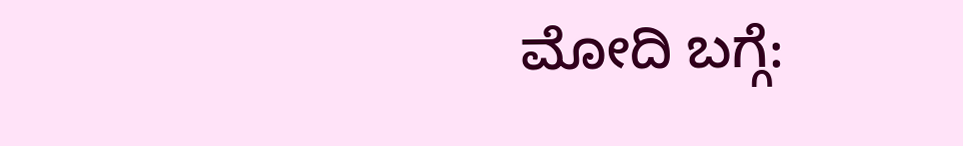ಮೋದಿ ಬಗ್ಗೆ: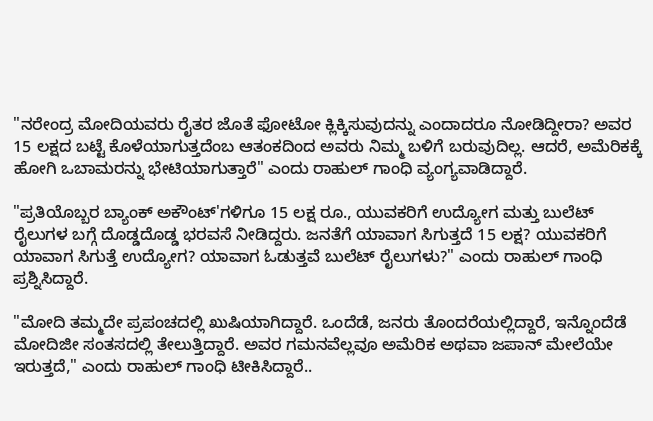"ನರೇಂದ್ರ ಮೋದಿಯವರು ರೈತರ ಜೊತೆ ಫೋಟೋ ಕ್ಲಿಕ್ಕಿಸುವುದನ್ನು ಎಂದಾದರೂ ನೋಡಿದ್ದೀರಾ? ಅವರ 15 ಲಕ್ಷದ ಬಟ್ಟೆ ಕೊಳೆಯಾಗುತ್ತದೆಂಬ ಆತಂಕದಿಂದ ಅವರು ನಿಮ್ಮ ಬಳಿಗೆ ಬರುವುದಿಲ್ಲ. ಆದರೆ, ಅಮೆರಿಕಕ್ಕೆ ಹೋಗಿ ಒಬಾಮರನ್ನು ಭೇಟಿಯಾಗುತ್ತಾರೆ" ಎಂದು ರಾಹುಲ್ ಗಾಂಧಿ ವ್ಯಂಗ್ಯವಾಡಿದ್ದಾರೆ.

"ಪ್ರತಿಯೊಬ್ಬರ ಬ್ಯಾಂಕ್ ಅಕೌಂಟ್'ಗಳಿಗೂ 15 ಲಕ್ಷ ರೂ., ಯುವಕರಿಗೆ ಉದ್ಯೋಗ ಮತ್ತು ಬುಲೆಟ್ ರೈಲುಗಳ ಬಗ್ಗೆ ದೊಡ್ಡದೊಡ್ಡ ಭರವಸೆ ನೀಡಿದ್ದರು. ಜನತೆಗೆ ಯಾವಾಗ ಸಿಗುತ್ತದೆ 15 ಲಕ್ಷ? ಯುವಕರಿಗೆ ಯಾವಾಗ ಸಿಗುತ್ತೆ ಉದ್ಯೋಗ? ಯಾವಾಗ ಓಡುತ್ತವೆ ಬುಲೆಟ್ ರೈಲುಗಳು?" ಎಂದು ರಾಹುಲ್ ಗಾಂಧಿ ಪ್ರಶ್ನಿಸಿದ್ದಾರೆ.

"ಮೋದಿ ತಮ್ಮದೇ ಪ್ರಪಂಚದಲ್ಲಿ ಖುಷಿಯಾಗಿದ್ದಾರೆ. ಒಂದೆಡೆ, ಜನರು ತೊಂದರೆಯಲ್ಲಿದ್ದಾರೆ, ಇನ್ನೊಂದೆಡೆ ಮೋದಿಜೀ ಸಂತಸದಲ್ಲಿ ತೇಲುತ್ತಿದ್ದಾರೆ. ಅವರ ಗಮನವೆಲ್ಲವೂ ಅಮೆರಿಕ ಅಥವಾ ಜಪಾನ್ ಮೇಲೆಯೇ ಇರುತ್ತದೆ," ಎಂದು ರಾಹುಲ್ ಗಾಂಧಿ ಟೀಕಿಸಿದ್ದಾರೆ..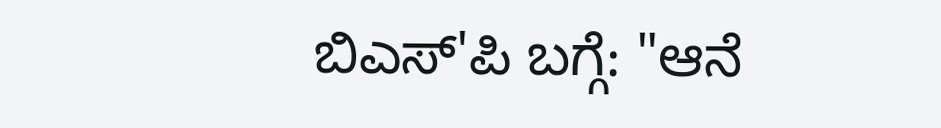ಬಿಎಸ್'ಪಿ ಬಗ್ಗೆ: "ಆನೆ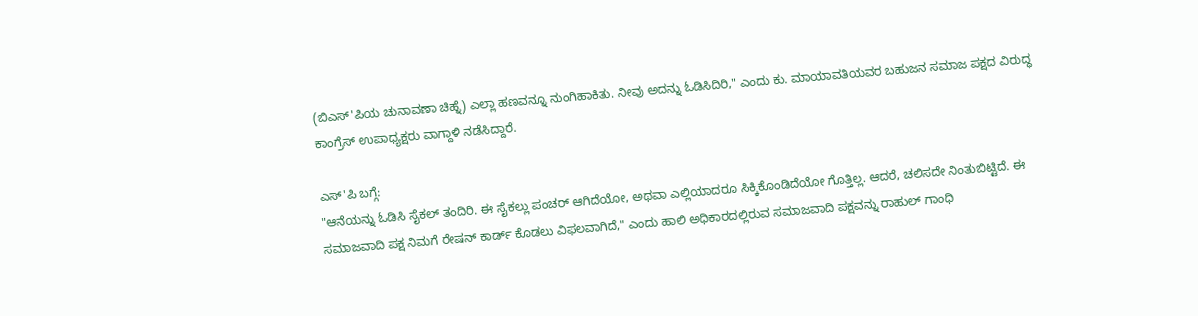(ಬಿಎಸ್'ಪಿಯ ಚುನಾವಣಾ ಚಿಹ್ನೆ) ಎಲ್ಲಾ ಹಣವನ್ನೂ ನುಂಗಿಹಾಕಿತು. ನೀವು ಅದನ್ನು ಓಡಿಸಿದಿರಿ," ಎಂದು ಕು. ಮಾಯಾವತಿಯವರ ಬಹುಜನ ಸಮಾಜ ಪಕ್ಷದ ವಿರುದ್ಧ ಕಾಂಗ್ರೆಸ್ ಉಪಾಧ್ಯಕ್ಷರು ವಾಗ್ದಾಳಿ ನಡೆಸಿದ್ದಾರೆ.

ಎಸ್'ಪಿ ಬಗ್ಗೆ:
"ಆನೆಯನ್ನು ಓಡಿಸಿ ಸೈಕಲ್ ತಂದಿರಿ. ಈ ಸೈಕಲ್ಲು ಪಂಚರ್ ಆಗಿದೆಯೋ, ಅಥವಾ ಎಲ್ಲಿಯಾದರೂ ಸಿಕ್ಕಿಕೊಂಡಿದೆಯೋ ಗೊತ್ತಿಲ್ಲ. ಆದರೆ, ಚಲಿಸದೇ ನಿಂತುಬಿಟ್ಟಿದೆ. ಈ ಸಮಾಜವಾದಿ ಪಕ್ಷ ನಿಮಗೆ ರೇಷನ್ ಕಾರ್ಡ್ ಕೊಡಲು ವಿಫಲವಾಗಿದೆ," ಎಂದು ಹಾಲಿ ಅಧಿಕಾರದಲ್ಲಿರುವ ಸಮಾಜವಾದಿ ಪಕ್ಷವನ್ನು ರಾಹುಲ್ ಗಾಂಧಿ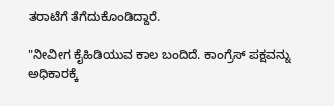ತರಾಟೆಗೆ ತೆಗೆದುಕೊಂಡಿದ್ದಾರೆ.

"ನೀವೀಗ ಕೈಹಿಡಿಯುವ ಕಾಲ ಬಂದಿದೆ. ಕಾಂಗ್ರೆಸ್ ಪಕ್ಷವನ್ನು ಅಧಿಕಾರಕ್ಕೆ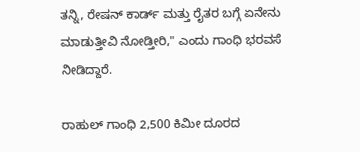ತನ್ನಿ, ರೇಷನ್ ಕಾರ್ಡ್ ಮತ್ತು ರೈತರ ಬಗ್ಗೆ ಏನೇನು ಮಾಡುತ್ತೀವಿ ನೋಡ್ತೀರಿ," ಎಂದು ಗಾಂಧಿ ಭರವಸೆ ನೀಡಿದ್ದಾರೆ.

ರಾಹುಲ್ ಗಾಂಧಿ 2,500 ಕಿಮೀ ದೂರದ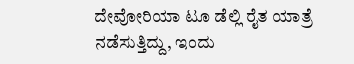ದೇವೋರಿಯಾ ಟೂ ಡೆಲ್ಲಿ ರೈತ ಯಾತ್ರೆ ನಡೆಸುತ್ತಿದ್ದು, ಇಂದು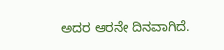ಅದರ ಆರನೇ ದಿನವಾಗಿದೆ.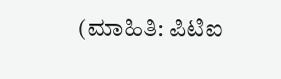(ಮಾಹಿತಿ: ಪಿಟಿಐ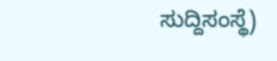ಸುದ್ದಿಸಂಸ್ಥೆ)